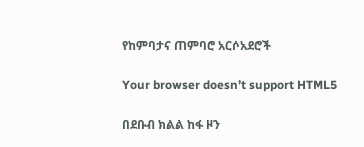የከምባታና ጠምባሮ አርሶአደሮች

Your browser doesn’t support HTML5

በደቡብ ክልል ከፋ ዞን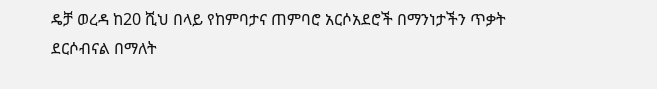ዴቻ ወረዳ ከ20 ሺህ በላይ የከምባታና ጠምባሮ አርሶአደሮች በማንነታችን ጥቃት ደርሶብናል በማለት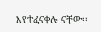እየተፈናቀሉ ናቸው፡፡